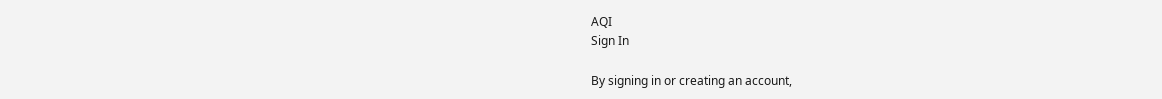AQI
Sign In

By signing in or creating an account,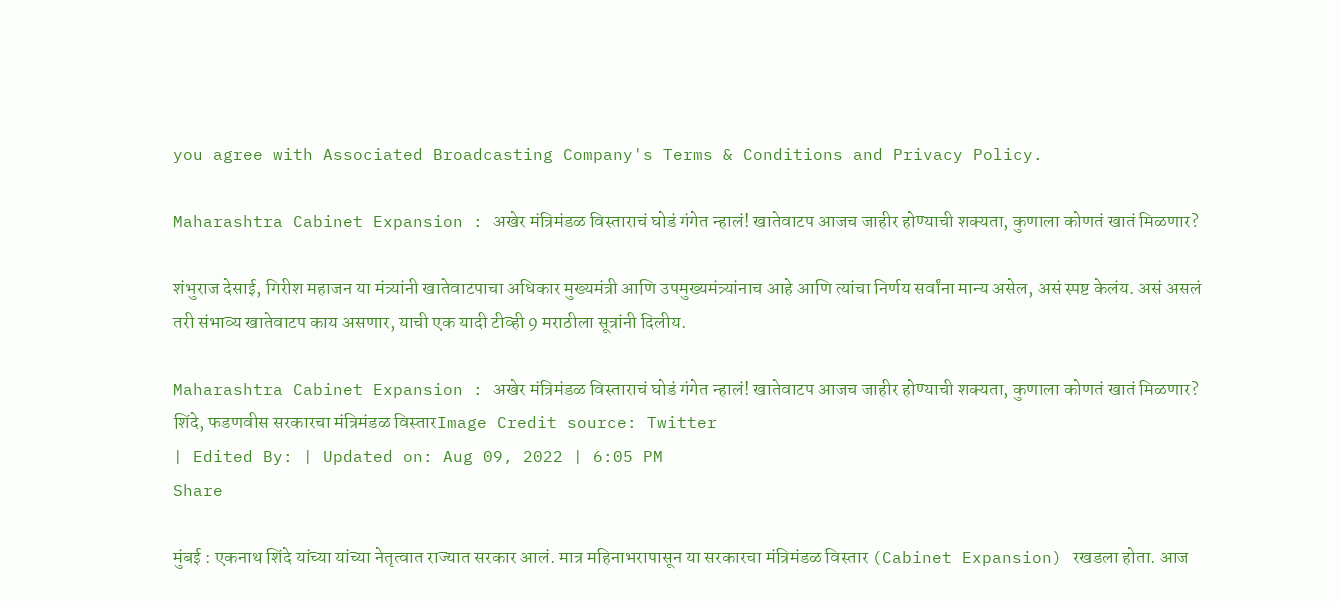you agree with Associated Broadcasting Company's Terms & Conditions and Privacy Policy.

Maharashtra Cabinet Expansion : अखेर मंत्रिमंडळ विस्ताराचं घोडं गंगेत न्हालं! खातेवाटप आजच जाहीर होण्याची शक्यता, कुणाला कोणतं खातं मिळणार?

शंभुराज देसाई, गिरीश महाजन या मंत्र्यांनी खातेवाटपाचा अधिकार मुख्यमंत्री आणि उपमुख्यमंत्र्यांनाच आहे आणि त्यांचा निर्णय सर्वांना मान्य असेल, असं स्पष्ट केलंय. असं असलं तरी संभाव्य खातेवाटप काय असणार, याची एक यादी टीव्ही 9 मराठीला सूत्रांनी दिलीय.

Maharashtra Cabinet Expansion : अखेर मंत्रिमंडळ विस्ताराचं घोडं गंगेत न्हालं! खातेवाटप आजच जाहीर होण्याची शक्यता, कुणाला कोणतं खातं मिळणार?
शिंदे, फडणवीस सरकारचा मंत्रिमंडळ विस्तारImage Credit source: Twitter
| Edited By: | Updated on: Aug 09, 2022 | 6:05 PM
Share

मुंबई : एकनाथ शिंदे यांच्या यांच्या नेतृत्वात राज्यात सरकार आलं. मात्र महिनाभरापासून या सरकारचा मंत्रिमंडळ विस्तार (Cabinet Expansion) रखडला होता. आज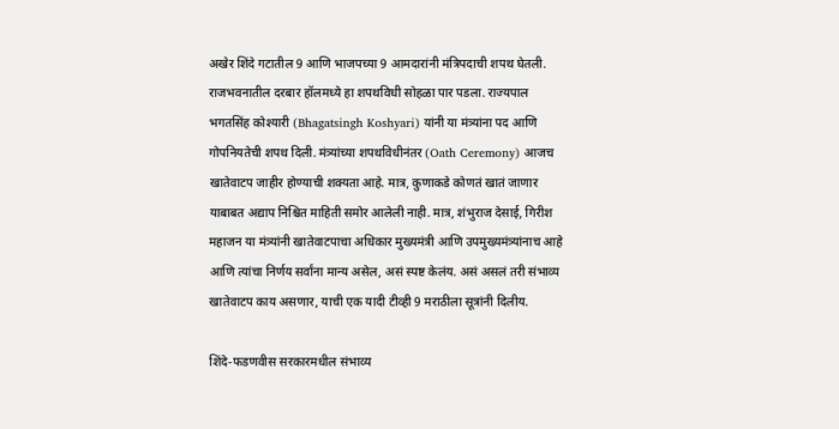अखेर शिंदे गटातील 9 आणि भाजपच्या 9 आमदारांनी मंत्रिपदाची शपथ घेतली. राजभवनातील दरबार हॉलमध्ये हा शपथविधी सोहळा पार पडला. राज्यपाल भगतसिंह कोश्यारी (Bhagatsingh Koshyari) यांनी या मंत्र्यांना पद आणि गोपनियतेची शपथ दिली. मंत्र्यांच्या शपथविधीनंतर (Oath Ceremony) आजच खातेवाटप जाहीर होण्याची शक्यता आहे. मात्र, कुणाकडे कोणतं खातं जाणार याबाबत अद्याप निश्चित माहिती समोर आलेली नाही. मात्र, शंभुराज देसाई, गिरीश महाजन या मंत्र्यांनी खातेवाटपाचा अधिकार मुख्यमंत्री आणि उपमुख्यमंत्र्यांनाच आहे आणि त्यांचा निर्णय सर्वांना मान्य असेल, असं स्पष्ट केलंय. असं असलं तरी संभाव्य खातेवाटप काय असणार, याची एक यादी टीव्ही 9 मराठीला सूत्रांनी दिलीय.

शिंदे-फडणवीस सरकारमधील संभाव्य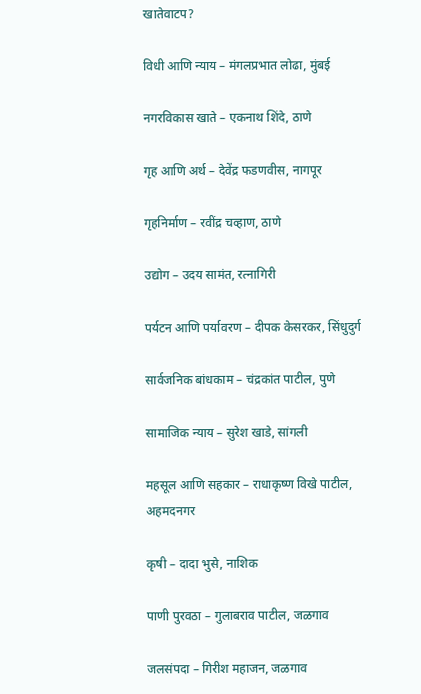खातेवाटप?

विधी आणि न्याय – मंगलप्रभात लोढा, मुंबई

नगरविकास खाते – एकनाथ शिंदे, ठाणे

गृह आणि अर्थ – देवेंद्र फडणवीस, नागपूर

गृहनिर्माण – रवींद्र चव्हाण, ठाणे

उद्योग – उदय सामंत, रत्नागिरी

पर्यटन आणि पर्यावरण – दीपक केसरकर, सिंधुदुर्ग

सार्वजनिक बांधकाम – चंद्रकांत पाटील, पुणे

सामाजिक न्याय – सुरेश खाडे, सांगली

महसूल आणि सहकार – राधाकृष्ण विखे पाटील, अहमदनगर

कृषी – दादा भुसे, नाशिक

पाणी पुरवठा – गुलाबराव पाटील, जळगाव

जलसंपदा – गिरीश महाजन, जळगाव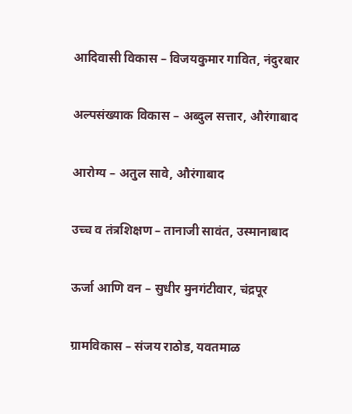आदिवासी विकास – विजयकुमार गावित, नंदुरबार

अल्पसंख्याक विकास – अब्दुल सत्तार, औरंगाबाद

आरोग्य – अतुल सावे, औरंगाबाद

उच्च व तंत्रशिक्षण – तानाजी सावंत, उस्मानाबाद

ऊर्जा आणि वन – सुधीर मुनगंटीवार, चंद्रपूर

ग्रामविकास – संजय राठोड, यवतमाळ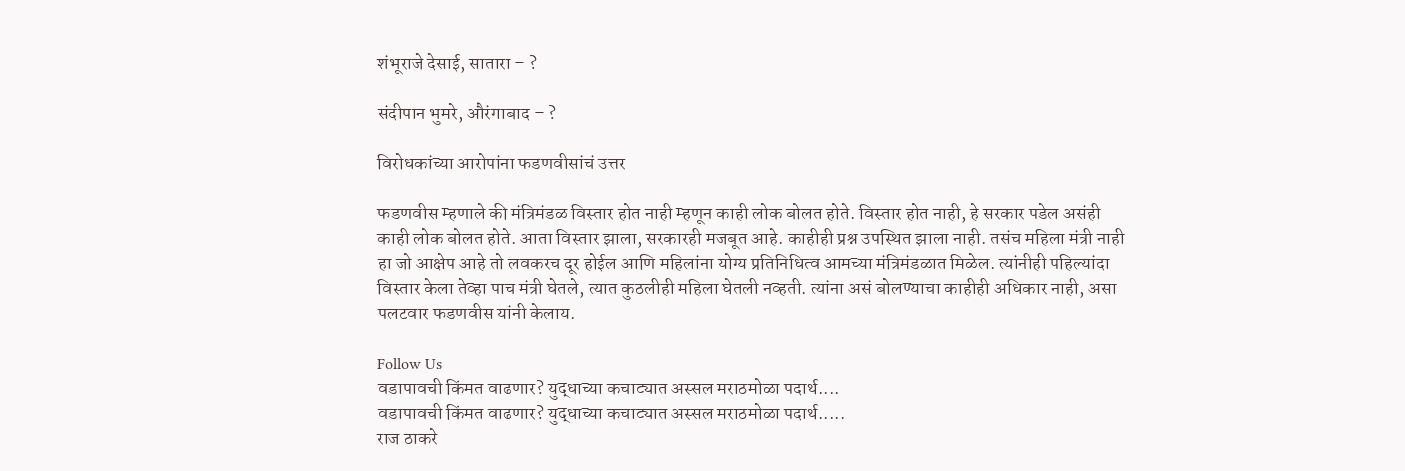शंभूराजे देसाई, सातारा – ?

संदीपान भुमरे, औरंगाबाद – ?

विरोधकांच्या आरोपांना फडणवीसांचं उत्तर

फडणवीस म्हणाले की मंत्रिमंडळ विस्तार होत नाही म्हणून काही लोक बोलत होते. विस्तार होत नाही, हे सरकार पडेल असंही काही लोक बोलत होते. आता विस्तार झाला, सरकारही मजबूत आहे. काहीही प्रश्न उपस्थित झाला नाही. तसंच महिला मंत्री नाही हा जो आक्षेप आहे तो लवकरच दूर होईल आणि महिलांना योग्य प्रतिनिधित्व आमच्या मंत्रिमंडळात मिळेल. त्यांनीही पहिल्यांदा विस्तार केला तेव्हा पाच मंत्री घेतले, त्यात कुठलीही महिला घेतली नव्हती. त्यांना असं बोलण्याचा काहीही अधिकार नाही, असा पलटवार फडणवीस यांनी केलाय.

Follow Us
वडापावची किंमत वाढणार? युद्धाच्या कचाट्यात अस्सल मराठमोळा पदार्थ....
वडापावची किंमत वाढणार? युद्धाच्या कचाट्यात अस्सल मराठमोळा पदार्थ.....
राज ठाकरे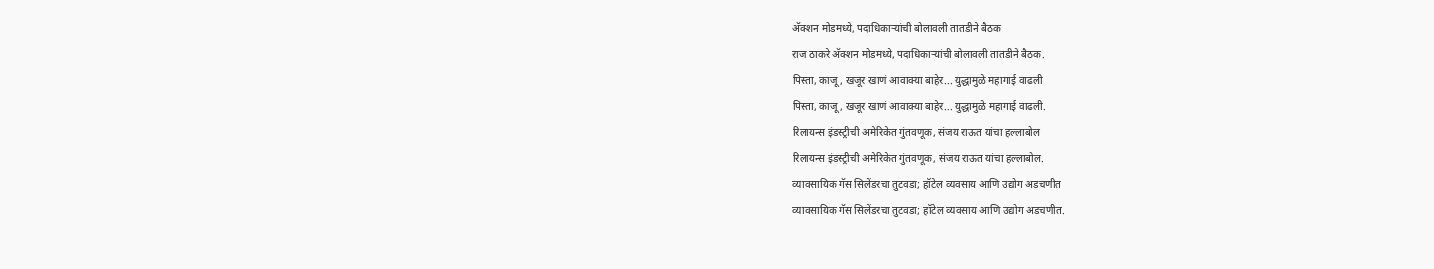अ‍ॅक्शन मोडमध्ये, पदाधिकाऱ्यांची बोलावली तातडीने बैठक
राज ठाकरे अ‍ॅक्शन मोडमध्ये, पदाधिकाऱ्यांची बोलावली तातडीने बैठक.
पिस्ता, काजू, खजूर खाणं आवाक्या बाहेर... युद्धामुळे महागाई वाढली
पिस्ता, काजू, खजूर खाणं आवाक्या बाहेर... युद्धामुळे महागाई वाढली.
रिलायन्स इंडस्ट्रीची अमेरिकेत गुंतवणूक, संजय राऊत यांचा हल्लाबोल
रिलायन्स इंडस्ट्रीची अमेरिकेत गुंतवणूक, संजय राऊत यांचा हल्लाबोल.
व्यावसायिक गॅस सिलेंडरचा तुटवडा; हॉटेल व्यवसाय आणि उद्योग अडचणीत
व्यावसायिक गॅस सिलेंडरचा तुटवडा; हॉटेल व्यवसाय आणि उद्योग अडचणीत.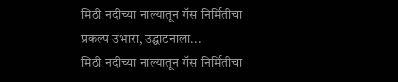मिठी नदीच्या नाल्यातून गॅस निर्मितीचा प्रकल्प उभारा, उद्घाटनाला...
मिठी नदीच्या नाल्यातून गॅस निर्मितीचा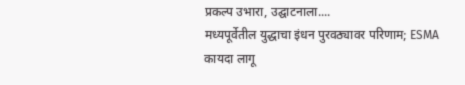प्रकल्प उभारा, उद्घाटनाला....
मध्यपूर्वेतील युद्धाचा इंधन पुरवठ्यावर परिणाम; ESMA कायदा लागू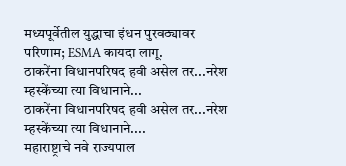मध्यपूर्वेतील युद्धाचा इंधन पुरवठ्यावर परिणाम; ESMA कायदा लागू.
ठाकरेंना विधानपरिषद हवी असेल तर...नरेश म्हस्केंच्या त्या विधानाने...
ठाकरेंना विधानपरिषद हवी असेल तर...नरेश म्हस्केंच्या त्या विधानाने....
महाराष्ट्राचे नवे राज्यपाल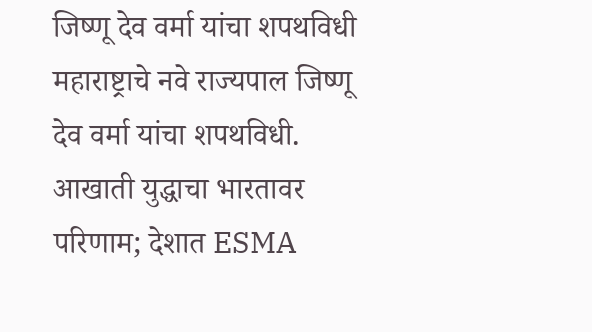जिष्णू देव वर्मा यांचा शपथविधी
महाराष्ट्राचे नवे राज्यपाल जिष्णू देव वर्मा यांचा शपथविधी.
आखाती युद्धाचा भारतावर परिणाम; देशात ESMA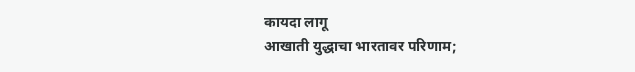कायदा लागू
आखाती युद्धाचा भारतावर परिणाम;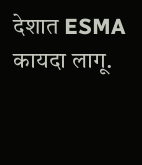देशात ESMA कायदा लागू.